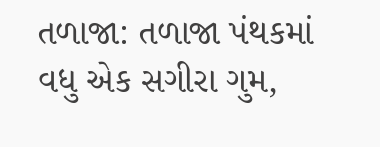તળાજા: તળાજા પંથકમાં વધુ એક સગીરા ગુમ,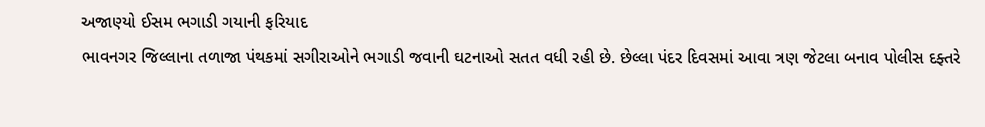અજાણ્યો ઈસમ ભગાડી ગયાની ફરિયાદ
ભાવનગર જિલ્લાના તળાજા પંથકમાં સગીરાઓને ભગાડી જવાની ઘટનાઓ સતત વધી રહી છે. છેલ્લા પંદર દિવસમાં આવા ત્રણ જેટલા બનાવ પોલીસ દફ્તરે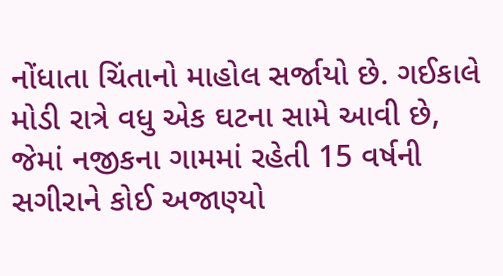નોંધાતા ચિંતાનો માહોલ સર્જાયો છે. ગઈકાલે મોડી રાત્રે વધુ એક ઘટના સામે આવી છે, જેમાં નજીકના ગામમાં રહેતી 15 વર્ષની સગીરાને કોઈ અજાણ્યો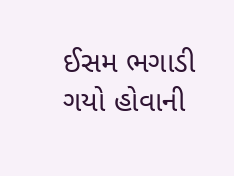ઈસમ ભગાડી ગયો હોવાની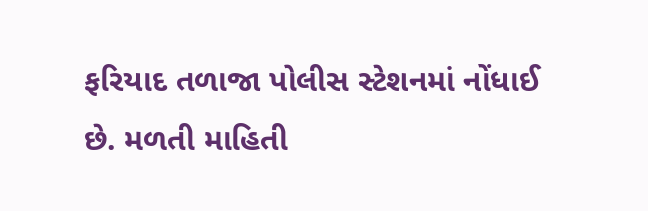ફરિયાદ તળાજા પોલીસ સ્ટેશનમાં નોંધાઈ છે. મળતી માહિતી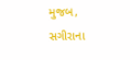મુજબ, સગીરાના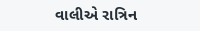વાલીએ રાત્રિન